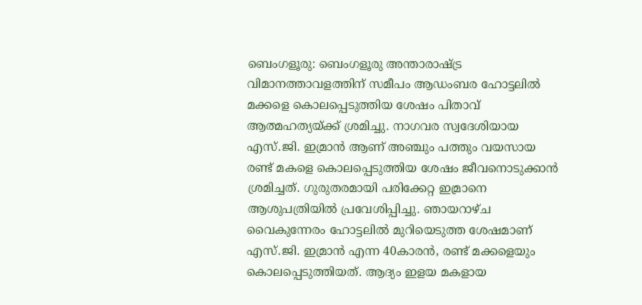ബെംഗളൂരു: ബെംഗളൂരു അന്താരാഷ്ട്ര വിമാനത്താവളത്തിന് സമീപം ആഡംബര ഹോട്ടലിൽ മക്കളെ കൊലപ്പെടുത്തിയ ശേഷം പിതാവ് ആത്മഹത്യയ്ക്ക് ശ്രമിച്ചു. നാഗവര സ്വദേശിയായ എസ്.ജി. ഇമ്രാൻ ആണ് അഞ്ചും പത്തും വയസായ രണ്ട് മകളെ കൊലപ്പെടുത്തിയ ശേഷം ജീവനൊടുക്കാൻ ശ്രമിച്ചത്. ഗുരുതരമായി പരിക്കേറ്റ ഇമ്രാനെ ആശുപത്രിയിൽ പ്രവേശിപ്പിച്ചു. ഞായറാഴ്ച വൈകുന്നേരം ഹോട്ടലിൽ മുറിയെടുത്ത ശേഷമാണ് എസ്.ജി. ഇമ്രാൻ എന്ന 40കാരൻ, രണ്ട് മക്കളെയും കൊലപ്പെടുത്തിയത്. ആദ്യം ഇളയ മകളായ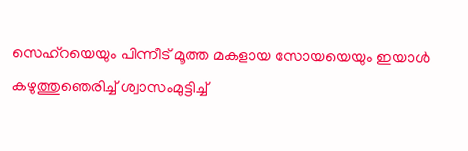സെഹ്റയെയും പിന്നീട് മൂത്ത മകളായ സോയയെയും ഇയാൾ കഴുത്തുഞെരിച്ച് ശ്വാസംമുട്ടിച്ച്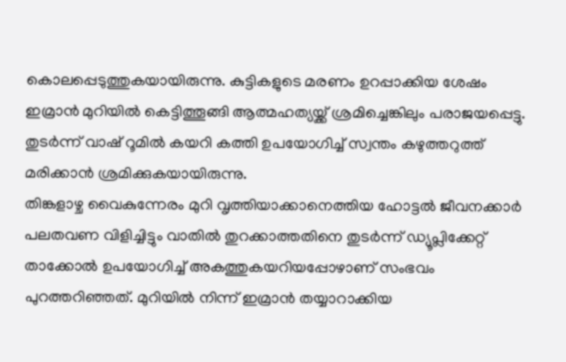കൊലപ്പെടുത്തുകയായിരുന്നു. കുട്ടികളുടെ മരണം ഉറപ്പാക്കിയ ശേഷം ഇമ്രാൻ മുറിയിൽ കെട്ടിത്തൂങ്ങി ആത്മഹത്യയ്ക്ക് ശ്രമിച്ചെങ്കിലും പരാജയപ്പെട്ടു. തുടർന്ന് വാഷ് റൂമിൽ കയറി കത്തി ഉപയോഗിച്ച് സ്വന്തം കഴുത്തറുത്ത് മരിക്കാൻ ശ്രമിക്കുകയായിരുന്നു.
തിങ്കളാഴ്ച വൈകുന്നേരം മുറി വൃത്തിയാക്കാനെത്തിയ ഹോട്ടൽ ജീവനക്കാർ പലതവണ വിളിച്ചിട്ടും വാതിൽ തുറക്കാത്തതിനെ തുടർന്ന് ഡ്യൂപ്ലിക്കേറ്റ് താക്കോൽ ഉപയോഗിച്ച് അകത്തുകയറിയപ്പോഴാണ് സംഭവം പുറത്തറിഞ്ഞത്. മുറിയിൽ നിന്ന് ഇമ്രാൻ തയ്യാറാക്കിയ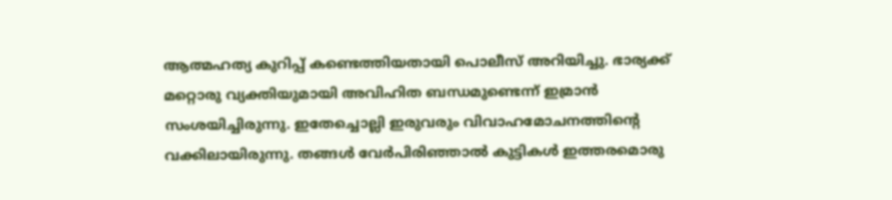ആത്മഹത്യ കുറിപ്പ് കണ്ടെത്തിയതായി പൊലീസ് അറിയിച്ചു. ഭാര്യക്ക് മറ്റൊരു വ്യക്തിയുമായി അവിഹിത ബന്ധമുണ്ടെന്ന് ഇമ്രാൻ സംശയിച്ചിരുന്നു. ഇതേച്ചൊല്ലി ഇരുവരും വിവാഹമോചനത്തിന്റെ വക്കിലായിരുന്നു. തങ്ങൾ വേർപിരിഞ്ഞാൽ കുട്ടികൾ ഇത്തരമൊരു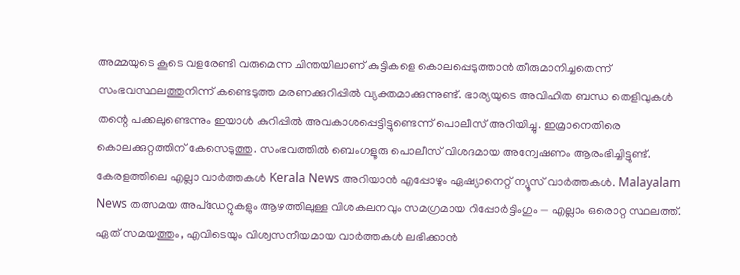അമ്മയുടെ കൂടെ വളരേണ്ടി വരുമെന്ന ചിന്തയിലാണ് കുട്ടികളെ കൊലപ്പെടുത്താൻ തീരുമാനിച്ചതെന്ന് സംഭവസ്ഥലത്തുനിന്ന് കണ്ടെടുത്ത മരണക്കുറിപ്പിൽ വ്യക്തമാക്കുന്നുണ്ട്. ഭാര്യയുടെ അവിഹിത ബന്ധ തെളിവുകൾ തന്റെ പക്കലുണ്ടെന്നും ഇയാൾ കുറിപ്പിൽ അവകാശപ്പെട്ടിട്ടുണ്ടെന്ന് പൊലീസ് അറിയിച്ചു. ഇമ്രാനെതിരെ കൊലക്കുറ്റത്തിന് കേസെടുത്തു. സംഭവത്തിൽ ബെംഗളൂരു പൊലീസ് വിശദമായ അന്വേഷണം ആരംഭിച്ചിട്ടുണ്ട്.
കേരളത്തിലെ എല്ലാ വാർത്തകൾ Kerala News അറിയാൻ എപ്പോഴും ഏഷ്യാനെറ്റ് ന്യൂസ് വാർത്തകൾ. Malayalam News തത്സമയ അപ്ഡേറ്റുകളും ആഴത്തിലുള്ള വിശകലനവും സമഗ്രമായ റിപ്പോർട്ടിംഗും — എല്ലാം ഒരൊറ്റ സ്ഥലത്ത്. ഏത് സമയത്തും, എവിടെയും വിശ്വസനീയമായ വാർത്തകൾ ലഭിക്കാൻ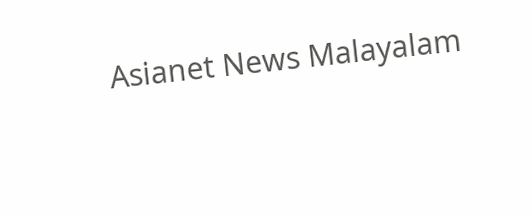Asianet News Malayalam